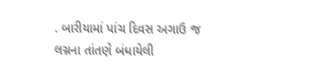. બારીયામાં પાંચ દિવસ અગાઉ જ લગ્નના તાંતણે બંધાયેલી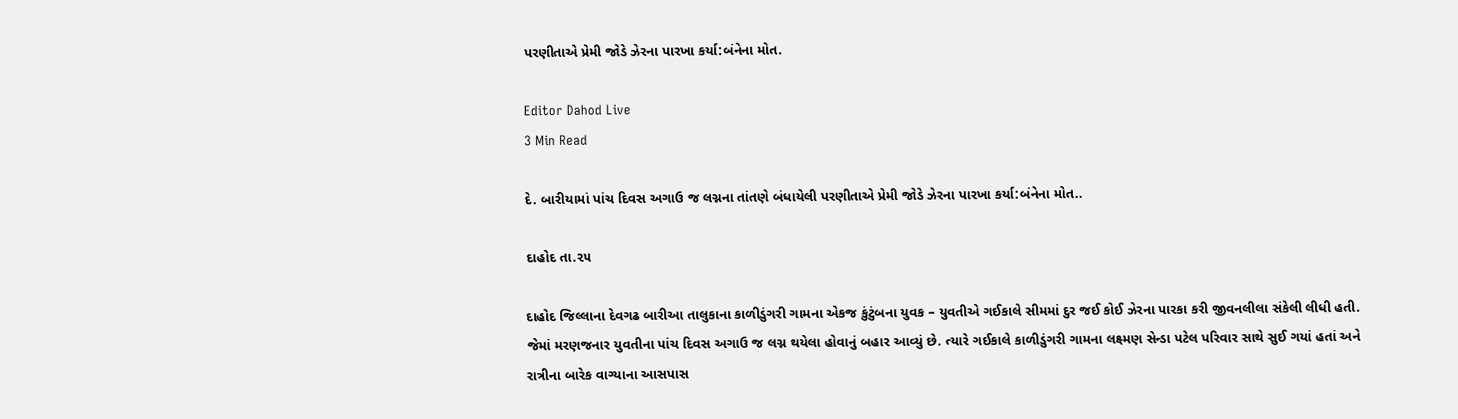પરણીતાએ પ્રેમી જોડે ઝેરના પારખા કર્યા:બંનેના મોત.

Editor Dahod Live
3 Min Read

દે. બારીયામાં પાંચ દિવસ અગાઉ જ લગ્નના તાંતણે બંધાયેલી પરણીતાએ પ્રેમી જોડે ઝેરના પારખા કર્યા:બંનેના મોત..

દાહોદ તા.૨૫

દાહોદ જિલ્લાના દેવગઢ બારીઆ તાલુકાના કાળીડુંગરી ગામના એકજ કુંટુંબના યુવક – યુવતીએ ગઈકાલે સીમમાં દુર જઈ કોઈ ઝેરના પારકા કરી જીવનલીલા સંકેલી લીધી હતી. જેમાં મરણજનાર યુવતીના પાંચ દિવસ અગાઉ જ લગ્ન થયેલા હોવાનું બહાર આવ્યું છે. ત્યારે ગઈકાલે કાળીડુંગરી ગામના લક્ષ્મણ સેન્ડા પટેલ પરિવાર સાથે સુઈ ગયાં હતાં અને રાત્રીના બારેક વાગ્યાના આસપાસ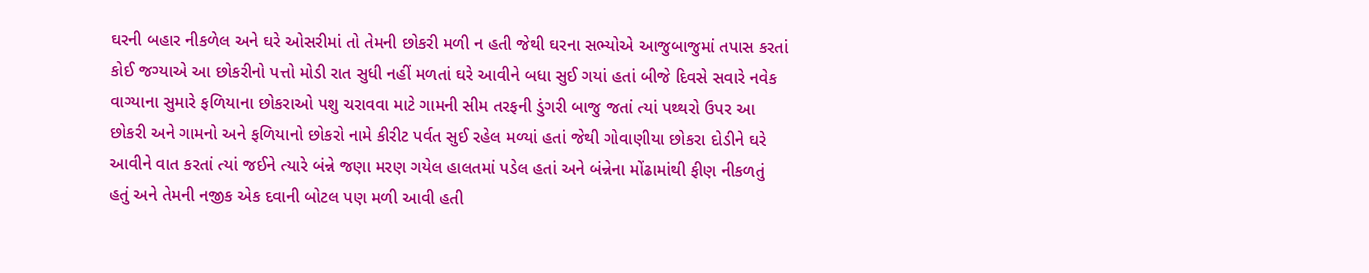ઘરની બહાર નીકળેલ અને ઘરે ઓસરીમાં તો તેમની છોકરી મળી ન હતી જેથી ઘરના સભ્યોએ આજુબાજુમાં તપાસ કરતાં કોઈ જગ્યાએ આ છોકરીનો પત્તો મોડી રાત સુધી નહીં મળતાં ઘરે આવીને બધા સુઈ ગયાં હતાં બીજે દિવસે સવારે નવેક વાગ્યાના સુમારે ફળિયાના છોકરાઓ પશુ ચરાવવા માટે ગામની સીમ તરફની ડુંગરી બાજુ જતાં ત્યાં પથ્થરો ઉપર આ છોકરી અને ગામનો અને ફળિયાનો છોકરો નામે કીરીટ પર્વત સુઈ રહેલ મળ્યાં હતાં જેથી ગોવાણીયા છોકરા દોડીને ઘરે આવીને વાત કરતાં ત્યાં જઈને ત્યારે બંન્ને જણા મરણ ગયેલ હાલતમાં પડેલ હતાં અને બંન્નેના મોંઢામાંથી ફીણ નીકળતું હતું અને તેમની નજીક એક દવાની બોટલ પણ મળી આવી હતી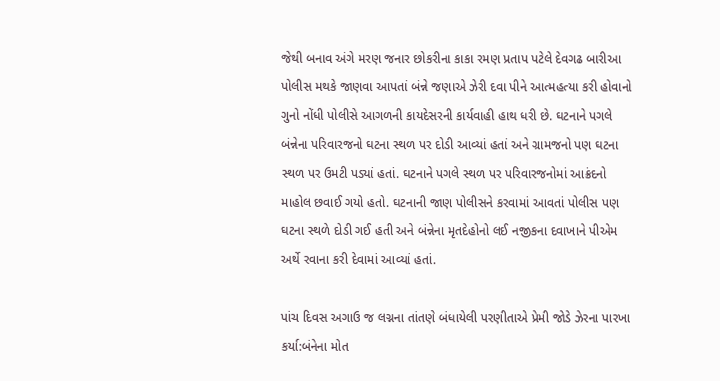જેથી બનાવ અંગે મરણ જનાર છોકરીના કાકા રમણ પ્રતાપ પટેલે દેવગઢ બારીઆ પોલીસ મથકે જાણવા આપતાં બંન્ને જણાએ ઝેરી દવા પીને આત્મહત્યા કરી હોવાનો ગુનો નોંધી પોલીસે આગળની કાયદેસરની કાર્યવાહી હાથ ધરી છે. ઘટનાને પગલે બંન્નેના પરિવારજનો ઘટના સ્થળ પર દોડી આવ્યાં હતાં અને ગ્રામજનો પણ ઘટના સ્થળ પર ઉમટી પડ્યાં હતાં. ઘટનાને પગલે સ્થળ પર પરિવારજનોમાં આક્રંદનો માહોલ છવાઈ ગયો હતો. ઘટનાની જાણ પોલીસને કરવામાં આવતાં પોલીસ પણ ઘટના સ્થળે દોડી ગઈ હતી અને બંન્નેના મૃતદેહોનો લઈ નજીકના દવાખાને પીએમ અર્થે રવાના કરી દેવામાં આવ્યાં હતાં.

પાંચ દિવસ અગાઉ જ લગ્નના તાંતણે બંધાયેલી પરણીતાએ પ્રેમી જોડે ઝેરના પારખા કર્યા:બંનેના મોત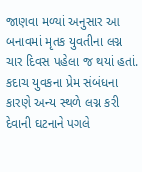જાણવા મળ્યાં અનુસાર આ બનાવમાં મૃતક યુવતીના લગ્ન ચાર દિવસ પહેલા જ થયાં હતાં. કદાચ યુવકના પ્રેમ સંબંધના કારણે અન્ય સ્થળે લગ્ન કરી દેવાની ઘટનાને પગલે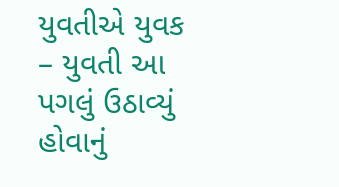યુવતીએ યુવક – યુવતી આ પગલું ઉઠાવ્યું હોવાનું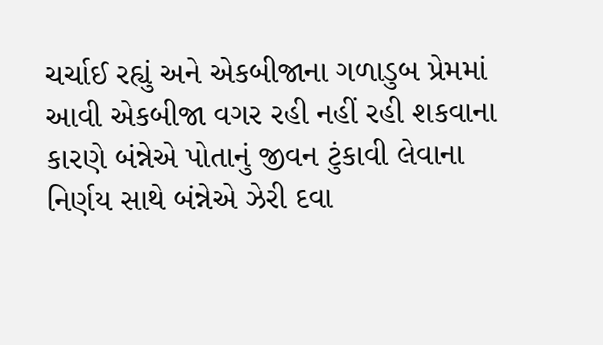ચર્ચાઈ રહ્યું અને એકબીજાના ગળાડુબ પ્રેમમાં આવી એકબીજા વગર રહી નહીં રહી શકવાના કારણે બંન્નેએ પોતાનું જીવન ટુંકાવી લેવાના નિર્ણય સાથે બંન્નેએ ઝેરી દવા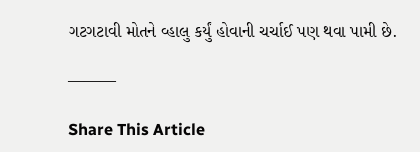ગટગટાવી મોતને વ્હાલુ કર્યું હોવાની ચર્ચાઈ પણ થવા પામી છે.

———

Share This Article